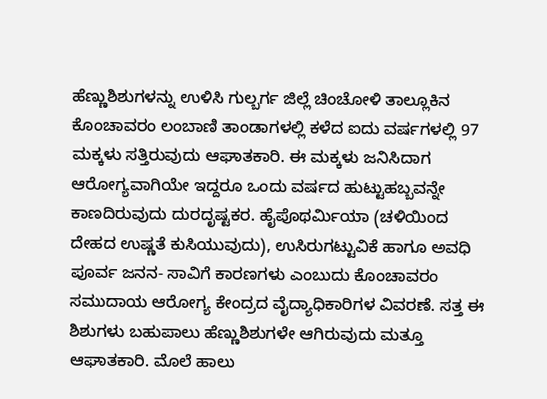ಹೆಣ್ಣುಶಿಶುಗಳನ್ನು ಉಳಿಸಿ ಗುಲ್ಬರ್ಗ ಜಿಲ್ಲೆ ಚಿಂಚೋಳಿ ತಾಲ್ಲೂಕಿನ ಕೊಂಚಾವರಂ ಲಂಬಾಣಿ ತಾಂಡಾಗಳಲ್ಲಿ ಕಳೆದ ಐದು ವರ್ಷಗಳಲ್ಲಿ 97 ಮಕ್ಕಳು ಸತ್ತಿರುವುದು ಆಘಾತಕಾರಿ. ಈ ಮಕ್ಕಳು ಜನಿಸಿದಾಗ ಆರೋಗ್ಯವಾಗಿಯೇ ಇದ್ದರೂ ಒಂದು ವರ್ಷದ ಹುಟ್ಟುಹಬ್ಬವನ್ನೇ ಕಾಣದಿರುವುದು ದುರದೃಷ್ಟಕರ. ಹೈಪೊಥರ್ಮಿಯಾ (ಚಳಿಯಿಂದ ದೇಹದ ಉಷ್ಣತೆ ಕುಸಿಯುವುದು), ಉಸಿರುಗಟ್ಟುವಿಕೆ ಹಾಗೂ ಅವಧಿ ಪೂರ್ವ ಜನನ- ಸಾವಿಗೆ ಕಾರಣಗಳು ಎಂಬುದು ಕೊಂಚಾವರಂ ಸಮುದಾಯ ಆರೋಗ್ಯ ಕೇಂದ್ರದ ವೈದ್ಯಾಧಿಕಾರಿಗಳ ವಿವರಣೆ. ಸತ್ತ ಈ ಶಿಶುಗಳು ಬಹುಪಾಲು ಹೆಣ್ಣುಶಿಶುಗಳೇ ಆಗಿರುವುದು ಮತ್ತೂ ಆಘಾತಕಾರಿ. ಮೊಲೆ ಹಾಲು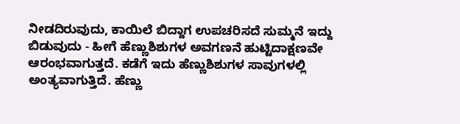ನೀಡದಿರುವುದು, ಕಾಯಿಲೆ ಬಿದ್ದಾಗ ಉಪಚರಿಸದೆ ಸುಮ್ಮನೆ ಇದ್ದು ಬಿಡುವುದು - ಹೀಗೆ ಹೆಣ್ಣುಶಿಶುಗಳ ಅವಗಣನೆ ಹುಟ್ಟಿದಾಕ್ಷಣವೇ ಆರಂಭವಾಗುತ್ತದೆ. ಕಡೆಗೆ ಇದು ಹೆಣ್ಣುಶಿಶುಗಳ ಸಾವುಗಳಲ್ಲಿ ಅಂತ್ಯವಾಗುತ್ತಿದೆ. ಹೆಣ್ಣು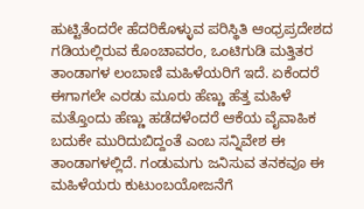ಹುಟ್ಟಿತೆಂದರೇ ಹೆದರಿಕೊಳ್ಳುವ ಪರಿಸ್ಥಿತಿ ಆಂಧ್ರಪ್ರದೇಶದ ಗಡಿಯಲ್ಲಿರುವ ಕೊಂಚಾವರಂ, ಒಂಟಿಗುಡಿ ಮತ್ತಿತರ ತಾಂಡಾಗಳ ಲಂಬಾಣಿ ಮಹಿಳೆಯರಿಗೆ ಇದೆ. ಏಕೆಂದರೆ ಈಗಾಗಲೇ ಎರಡು ಮೂರು ಹೆಣ್ಣು ಹೆತ್ತ ಮಹಿಳೆ ಮತ್ತೊಂದು ಹೆಣ್ಣು ಹಡೆದಳೆಂದರೆ ಆಕೆಯ ವೈವಾಹಿಕ ಬದುಕೇ ಮುರಿದುಬಿದ್ದಂತೆ ಎಂಬ ಸನ್ನಿವೇಶ ಈ ತಾಂಡಾಗಳಲ್ಲಿದೆ. ಗಂಡುಮಗು ಜನಿಸುವ ತನಕವೂ ಈ ಮಹಿಳೆಯರು ಕುಟುಂಬಯೋಜನೆಗೆ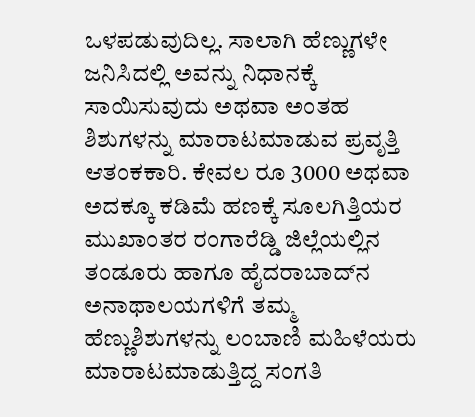ಒಳಪಡುವುದಿಲ್ಲ. ಸಾಲಾಗಿ ಹೆಣ್ಣುಗಳೇ ಜನಿಸಿದಲ್ಲಿ ಅವನ್ನು ನಿಧಾನಕ್ಕೆ ಸಾಯಿಸುವುದು ಅಥವಾ ಅಂತಹ ಶಿಶುಗಳನ್ನು ಮಾರಾಟಮಾಡುವ ಪ್ರವೃತ್ತಿ ಆತಂಕಕಾರಿ. ಕೇವಲ ರೂ 3000 ಅಥವಾ ಅದಕ್ಕೂ ಕಡಿಮೆ ಹಣಕ್ಕೆ ಸೂಲಗಿತ್ತಿಯರ ಮುಖಾಂತರ ರಂಗಾರೆಡ್ಡಿ ಜಿಲ್ಲೆಯಲ್ಲಿನ ತಂಡೂರು ಹಾಗೂ ಹೈದರಾಬಾದ್‌ನ ಅನಾಥಾಲಯಗಳಿಗೆ ತಮ್ಮ ಹೆಣ್ಣುಶಿಶುಗಳನ್ನು ಲಂಬಾಣಿ ಮಹಿಳೆಯರು ಮಾರಾಟಮಾಡುತ್ತಿದ್ದ ಸಂಗತಿ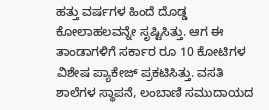ಹತ್ತು ವರ್ಷಗಳ ಹಿಂದೆ ದೊಡ್ಡ ಕೋಲಾಹಲವನ್ನೇ ಸೃಷ್ಟಿಸಿತ್ತು. ಆಗ ಈ ತಾಂಡಾಗಳಿಗೆ ಸರ್ಕಾರ ರೂ 10 ಕೋಟಿಗಳ ವಿಶೇಷ ಪ್ಯಾಕೇಜ್ ಪ್ರಕಟಿಸಿತ್ತು. ವಸತಿ ಶಾಲೆಗಳ ಸ್ಥಾಪನೆ, ಲಂಬಾಣಿ ಸಮುದಾಯದ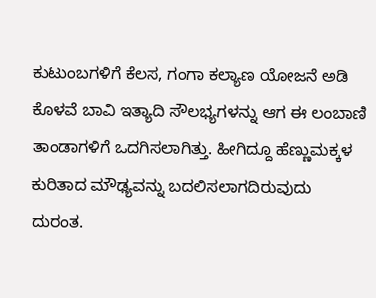ಕುಟುಂಬಗಳಿಗೆ ಕೆಲಸ, ಗಂಗಾ ಕಲ್ಯಾಣ ಯೋಜನೆ ಅಡಿ ಕೊಳವೆ ಬಾವಿ ಇತ್ಯಾದಿ ಸೌಲಭ್ಯಗಳನ್ನು ಆಗ ಈ ಲಂಬಾಣಿ ತಾಂಡಾಗಳಿಗೆ ಒದಗಿಸಲಾಗಿತ್ತು. ಹೀಗಿದ್ದೂ ಹೆಣ್ಣುಮಕ್ಕಳ ಕುರಿತಾದ ಮೌಢ್ಯವನ್ನು ಬದಲಿಸಲಾಗದಿರುವುದು ದುರಂತ.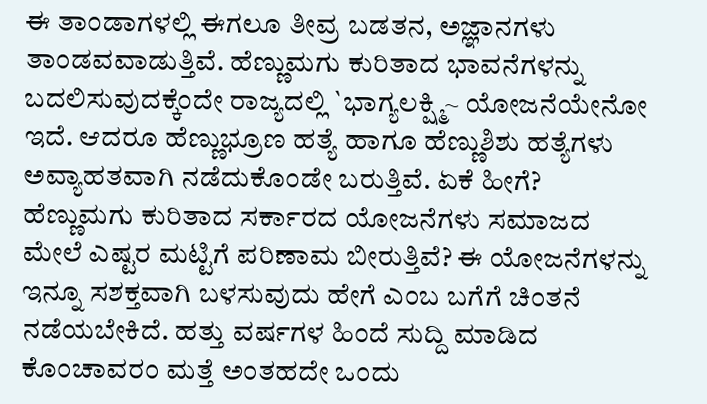ಈ ತಾಂಡಾಗಳಲ್ಲಿ ಈಗಲೂ ತೀವ್ರ ಬಡತನ, ಅಜ್ಞಾನಗಳು ತಾಂಡವವಾಡುತ್ತಿವೆ. ಹೆಣ್ಣುಮಗು ಕುರಿತಾದ ಭಾವನೆಗಳನ್ನು ಬದಲಿಸುವುದಕ್ಕೆಂದೇ ರಾಜ್ಯದಲ್ಲಿ `ಭಾಗ್ಯಲಕ್ಷ್ಮಿ~ ಯೋಜನೆಯೇನೋ ಇದೆ. ಆದರೂ ಹೆಣ್ಣುಭ್ರೂಣ ಹತ್ಯೆ ಹಾಗೂ ಹೆಣ್ಣುಶಿಶು ಹತ್ಯೆಗಳು ಅವ್ಯಾಹತವಾಗಿ ನಡೆದುಕೊಂಡೇ ಬರುತ್ತಿವೆ. ಏಕೆ ಹೀಗೆ? ಹೆಣ್ಣುಮಗು ಕುರಿತಾದ ಸರ್ಕಾರದ ಯೋಜನೆಗಳು ಸಮಾಜದ ಮೇಲೆ ಎಷ್ಟರ ಮಟ್ಟಿಗೆ ಪರಿಣಾಮ ಬೀರುತ್ತಿವೆ? ಈ ಯೋಜನೆಗಳನ್ನು ಇನ್ನೂ ಸಶಕ್ತವಾಗಿ ಬಳಸುವುದು ಹೇಗೆ ಎಂಬ ಬಗೆಗೆ ಚಿಂತನೆ ನಡೆಯಬೇಕಿದೆ. ಹತ್ತು ವರ್ಷಗಳ ಹಿಂದೆ ಸುದ್ದಿ ಮಾಡಿದ ಕೊಂಚಾವರಂ ಮತ್ತೆ ಅಂತಹದೇ ಒಂದು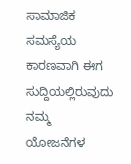ಸಾಮಾಜಿಕ ಸಮಸ್ಯೆಯ ಕಾರಣವಾಗಿ ಈಗ ಸುದ್ದಿಯಲ್ಲಿರುವುದು ನಮ್ಮ ಯೋಜನೆಗಳ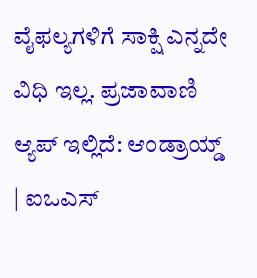ವೈಫಲ್ಯಗಳಿಗೆ ಸಾಕ್ಷಿ ಎನ್ನದೇ ವಿಧಿ ಇಲ್ಲ. ಪ್ರಜಾವಾಣಿ ಆ್ಯಪ್ ಇಲ್ಲಿದೆ: ಆಂಡ್ರಾಯ್ಡ್ | ಐಒಎಸ್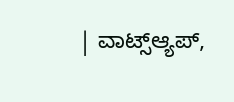| ವಾಟ್ಸ್ಆ್ಯಪ್,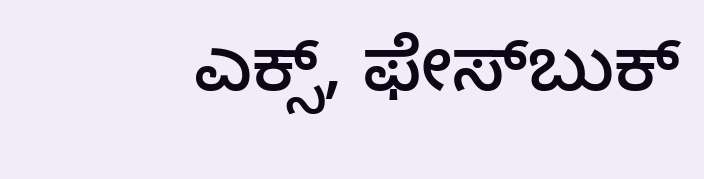ಎಕ್ಸ್, ಫೇಸ್‌ಬುಕ್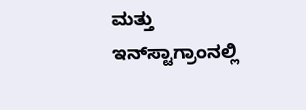ಮತ್ತು ಇನ್‌ಸ್ಟಾಗ್ರಾಂನಲ್ಲಿ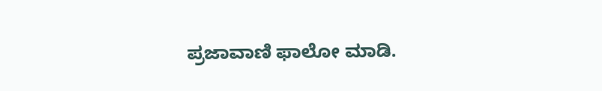ಪ್ರಜಾವಾಣಿ ಫಾಲೋ ಮಾಡಿ.